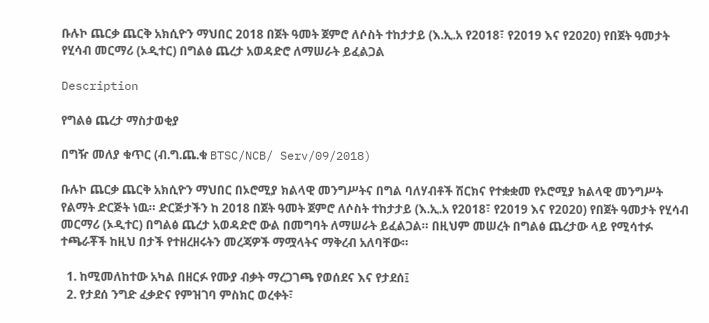ቡሉኮ ጨርቃ ጨርቅ አክሲዮን ማህበር 2018 በጀት ዓመት ጀምሮ ለሶስት ተከታታይ (እ.ኢ.አ የ2018፣ የ2019 እና የ2020) የበጀት ዓመታት የሂሳብ መርማሪ (ኦዲተር) በግልፅ ጨረታ አወዳድሮ ለማሠራት ይፈልጋል

Description

የግልፅ ጨረታ ማስታወቂያ

በግዥ መለያ ቁጥር (ብ.ግ.ጨ.ቁ BTSC/NCB/ Serv/09/2018)

ቡሉኮ ጨርቃ ጨርቅ አክሲዮን ማህበር በኦሮሚያ ክልላዊ መንግሥትና በግል ባለሃብቶች ሽርክና የተቋቋመ የኦሮሚያ ክልላዊ መንግሥት የልማት ድርጅት ነዉ። ድርጅታችን ከ 2018 በጀት ዓመት ጀምሮ ለሶስት ተከታታይ (እ.ኢ.አ የ2018፣ የ2019 እና የ2020) የበጀት ዓመታት የሂሳብ መርማሪ (ኦዲተር) በግልፅ ጨረታ አወዳድሮ ውል በመግባት ለማሠራት ይፈልጋል። በዚህም መሠረት በግልፅ ጨረታው ላይ የሚሳተፉ ተጫራቾች ከዚህ በታች የተዘረዘሩትን መረጃዎች ማሟላትና ማቅረብ አለባቸው።

  1. ከሚመለከተው አካል በዘርፉ የሙያ ብቃት ማረጋገጫ የወሰደና እና የታደሰ፤
  2. የታደሰ ንግድ ፈቃድና የምዝገባ ምስክር ወረቀት፣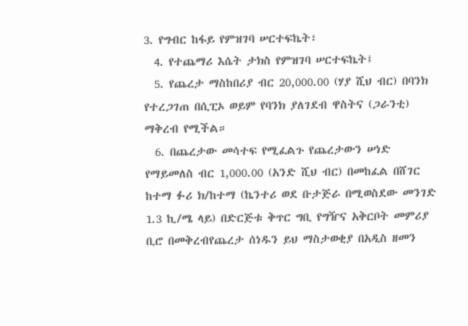3. የግብር ከፋይ የምዝገባ ሠርተፍኬት፣
  4. የተጨማሪ እሴት ታክስ የምዝገባ ሠርተፍኬት፤
  5. የጨረታ ማስከበሪያ ብር 20,000.00 (ሃያ ሺህ ብር) በባንክ የተረጋገጠ በሲፒኦ ወይም የባንክ ያለገደብ ዋስትና (ጋራንቲ) ማቅረብ የሚችል።
  6. በጨረታው መሳተፍ የሚፈልጉ የጨረታውን ሠነድ የማይመለስ ብር 1,000.00 (አንድ ሺህ ብር) በመከፈል በሸገር ከተማ ፉሪ ክ/ከተማ (ኬንተሪ ወደ ቡታጅራ በሚወስደው መንገድ 1.3 ኪ/ሜ ላይ) በድርጅቱ ቅጥር ግቢ የግዥና አቅርቦት መምሪያ ቢሮ በመቅረብየጨረታ ሰነዱን ይህ ማስታወቂያ በአዲስ ዘመን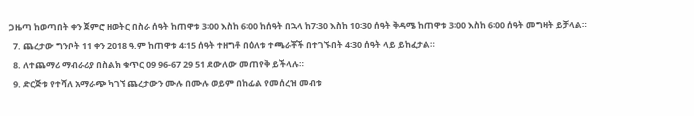ጋዜጣ ከወጣበት ቀን ጀምሮ ዘወትር በስራ ሰዓት ከጠዋቱ 3፡00 እስከ 6፡00 ከሰዓት በኋላ ከ7፡30 እስከ 10፡30 ሰዓት ቅዳሜ ከጠዋቱ 3፡00 እስከ 6፡00 ሰዓት መግዛት ይቻላል።
  7. ጨረታው ግንቦት 11 ቀን 2018 ዓ.ም ከጠዋቱ 4፡15 ሰዓት ተዘግቶ በዕለቱ ተጫራቾች በተገኙበት 4፡30 ሰዓት ላይ ይከፈታል።
  8. ለተጨማሪ ማብራሪያ በስልክ ቁጥር 09 96-67 29 51 ደውለው መጠየቅ ይችላሉ።
  9. ድርጅቱ የተሻለ አማራጭ ካገኘ ጨረታውን ሙሉ በሙሉ ወይም በከፊል የመሰረዝ መብቱ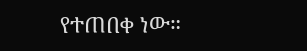የተጠበቀ ነው።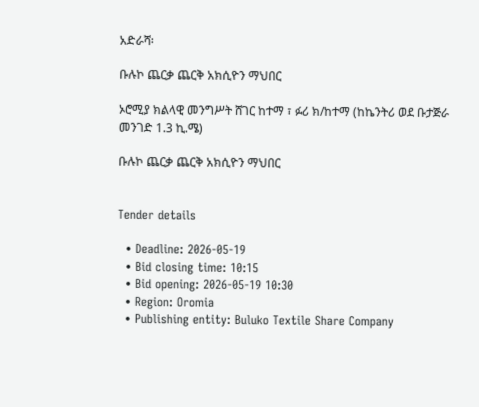አድራሻ፡

ቡሉኮ ጨርቃ ጨርቅ አክሲዮን ማህበር

ኦሮሚያ ክልላዊ መንግሥት ሸገር ከተማ ፣ ፉሪ ክ/ከተማ (ከኬንትሪ ወደ ቡታጅራ መንገድ 1.3 ኪ.ሜ)

ቡሉኮ ጨርቃ ጨርቅ አክሲዮን ማህበር


Tender details

  • Deadline: 2026-05-19
  • Bid closing time: 10:15
  • Bid opening: 2026-05-19 10:30
  • Region: Oromia
  • Publishing entity: Buluko Textile Share Company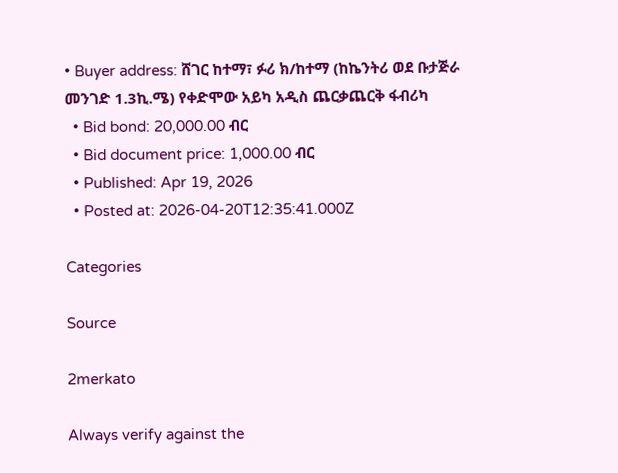• Buyer address: ሸገር ከተማ፣ ፉሪ ክ/ከተማ (ከኬንትሪ ወደ ቡታጅራ መንገድ 1.3ኪ.ሜ) የቀድሞው አይካ አዲስ ጨርቃጨርቅ ፋብሪካ
  • Bid bond: 20,000.00 ብር
  • Bid document price: 1,000.00 ብር
  • Published: Apr 19, 2026
  • Posted at: 2026-04-20T12:35:41.000Z

Categories

Source

2merkato

Always verify against the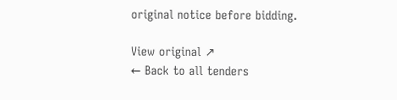original notice before bidding.

View original ↗
← Back to all tenders